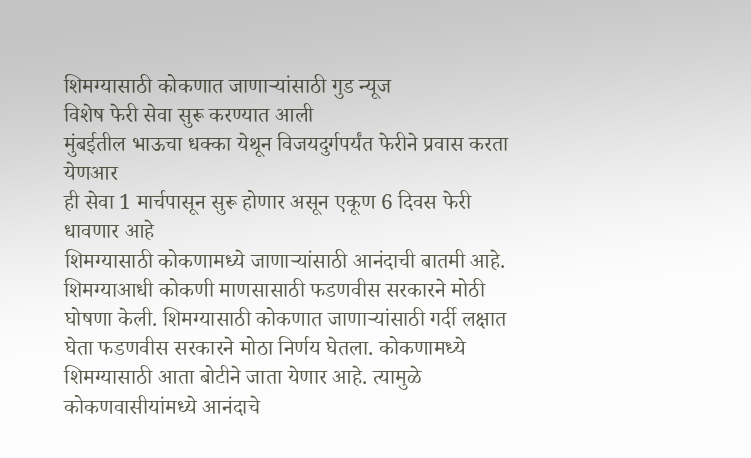शिमग्यासाठी कोकणात जाणाऱ्यांसाठी गुड न्यूज
विशेष फेरी सेवा सुरू करण्यात आली
मुंबईतील भाऊचा धक्का येथून विजयदुर्गपर्यंत फेरीने प्रवास करता येणआर
ही सेवा 1 मार्चपासून सुरू होणार असून एकूण 6 दिवस फेरी धावणार आहे
शिमग्यासाठी कोकणामध्ये जाणाऱ्यांसाठी आनंदाची बातमी आहे. शिमग्याआधी कोकणी माणसासाठी फडणवीस सरकारने मोठी घोषणा केली. शिमग्यासाठी कोकणात जाणाऱ्यांसाठी गर्दी लक्षात घेता फडणवीस सरकारने मोठा निर्णय घेतला. कोकणामध्ये शिमग्यासाठी आता बोटीने जाता येणार आहे. त्यामुळे कोकणवासीयांमध्ये आनंदाचे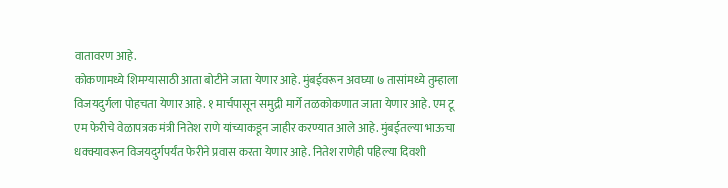वातावरण आहे.
कोकणामध्ये शिमग्यासाठी आता बोटीने जाता येणार आहे. मुंबईवरून अवघ्या ७ तासांमध्ये तुम्हाला विजयदुर्गला पोहचता येणार आहे. १ मार्चपासून समुद्री मार्गे तळकोकणात जाता येणार आहे. एम टू एम फेरीचे वेळापत्रक मंत्री नितेश राणे यांच्याकडून जाहीर करण्यात आले आहे. मुंबईतल्या भाऊचा धक्क्यावरून विजयदुर्गपर्यंत फेरीने प्रवास करता येणार आहे. नितेश राणेही पहिल्या दिवशी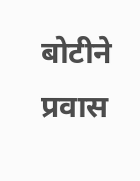बोटीने प्रवास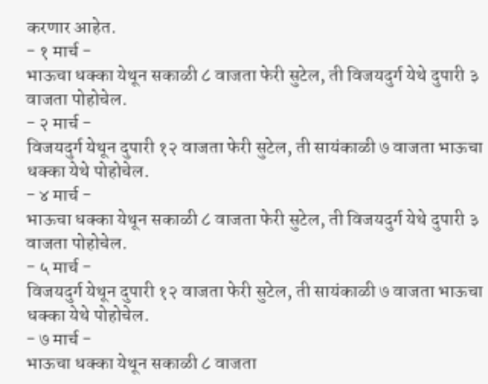करणार आहेत.
- १ मार्च -
भाऊचा धक्का येथून सकाळी ८ वाजता फेरी सुटेल, ती विजयदुर्ग येथे दुपारी ३ वाजता पोहोचेल.
- २ मार्च -
विजयदुर्ग येथून दुपारी १२ वाजता फेरी सुटेल, ती सायंकाळी ७ वाजता भाऊचा धक्का येथे पोहोचेल.
- ४ मार्च -
भाऊचा धक्का येथून सकाळी ८ वाजता फेरी सुटेल, ती विजयदुर्ग येथे दुपारी ३ वाजता पोहोचेल.
- ५ मार्च -
विजयदुर्ग येथून दुपारी १२ वाजता फेरी सुटेल, ती सायंकाळी ७ वाजता भाऊचा धक्का येथे पोहोचेल.
- ७ मार्च -
भाऊचा धक्का येथून सकाळी ८ वाजता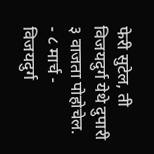फेरी सुटेल, ती विजयदुर्ग येथे दुपारी ३ वाजता पोहोचेल.
- ८ मार्च -
विजयदुर्ग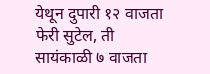येथून दुपारी १२ वाजता फेरी सुटेल, ती सायंकाळी ७ वाजता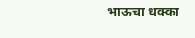भाऊचा धक्का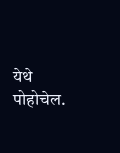येथे पोहोचेल.